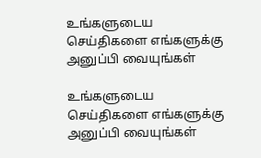உங்களுடைய செய்திகளை எங்களுக்கு அனுப்பி வையுங்கள்

உங்களுடைய செய்திகளை எங்களுக்கு அனுப்பி வையுங்கள்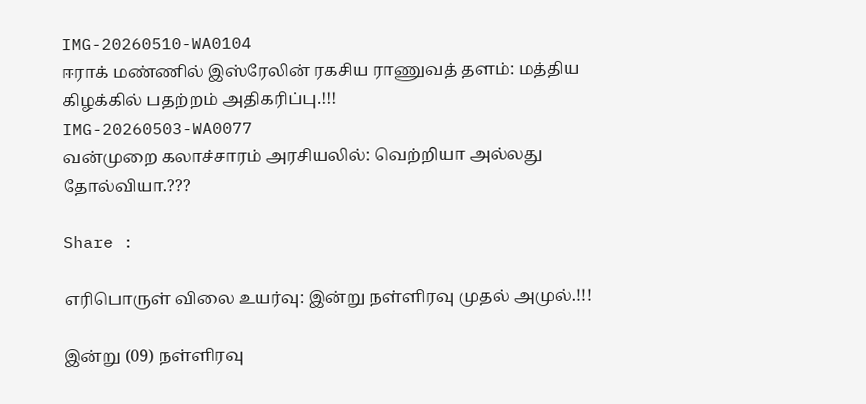IMG-20260510-WA0104
ஈராக் மண்ணில் இஸ்ரேலின் ரகசிய ராணுவத் தளம்: மத்திய கிழக்கில் பதற்றம் அதிகரிப்பு.!!!
IMG-20260503-WA0077
வன்முறை கலாச்சாரம் அரசியலில்: வெற்றியா அல்லது தோல்வியா.???

Share :

எரிபொருள் விலை உயர்வு: இன்று நள்ளிரவு முதல் அமுல்.!!!

இன்று (09) நள்ளிரவு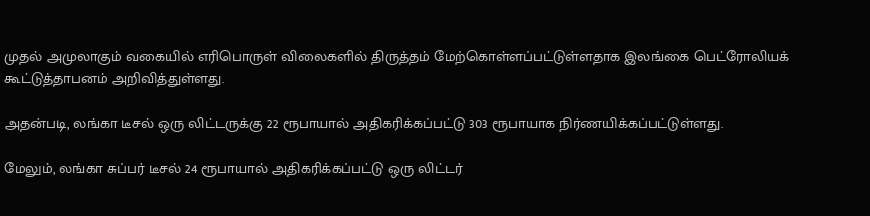முதல் அமுலாகும் வகையில் எரிபொருள் விலைகளில் திருத்தம் மேற்கொள்ளப்பட்டுள்ளதாக இலங்கை பெட்ரோலியக் கூட்டுத்தாபனம் அறிவித்துள்ளது.

அதன்படி, லங்கா டீசல் ஒரு லிட்டருக்கு 22 ரூபாயால் அதிகரிக்கப்பட்டு 303 ரூபாயாக நிர்ணயிக்கப்பட்டுள்ளது.

மேலும், லங்கா சுப்பர் டீசல் 24 ரூபாயால் அதிகரிக்கப்பட்டு ஒரு லிட்டர்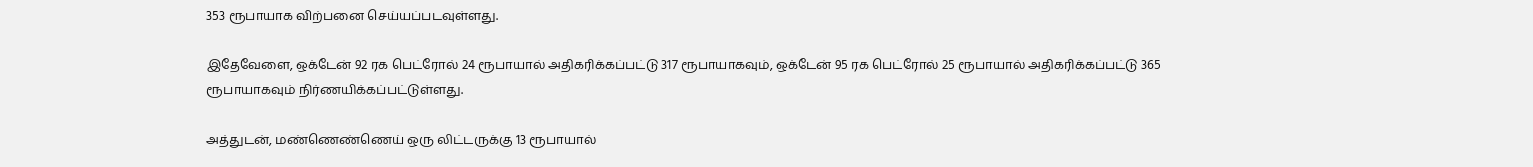353 ரூபாயாக விற்பனை செய்யப்படவுள்ளது.

இதேவேளை, ஒக்டேன் 92 ரக பெட்ரோல் 24 ரூபாயால் அதிகரிக்கப்பட்டு 317 ரூபாயாகவும், ஒக்டேன் 95 ரக பெட்ரோல் 25 ரூபாயால் அதிகரிக்கப்பட்டு 365 ரூபாயாகவும் நிர்ணயிக்கப்பட்டுள்ளது.

அத்துடன், மண்ணெண்ணெய் ஒரு லிட்டருக்கு 13 ரூபாயால்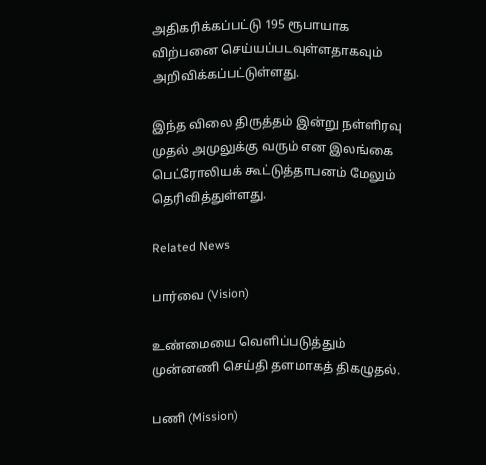அதிகரிக்கப்பட்டு 195 ரூபாயாக விற்பனை செய்யப்படவுள்ளதாகவும் அறிவிக்கப்பட்டுள்ளது.

இந்த விலை திருத்தம் இன்று நள்ளிரவு முதல் அமுலுக்கு வரும் என இலங்கை பெட்ரோலியக் கூட்டுத்தாபனம் மேலும் தெரிவித்துள்ளது.

Related News

பார்வை (Vision)

உண்மையை வெளிப்படுத்தும் முன்னணி செய்தி தளமாகத் திகழுதல்.

பணி (Mission)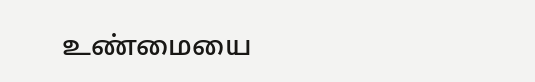உண்மையை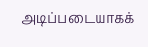அடிப்படையாகக்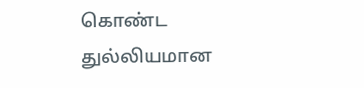கொண்ட துல்லியமான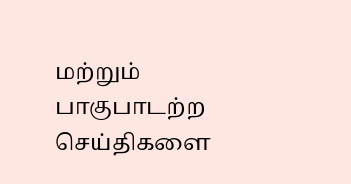மற்றும் பாகுபாடற்ற செய்திகளை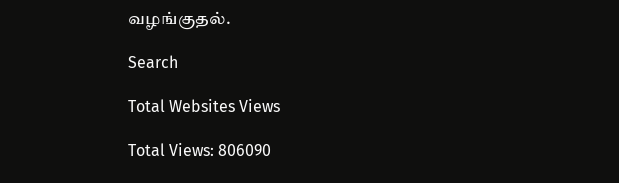வழங்குதல்.

Search

Total Websites Views

Total Views: 806090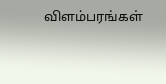விளம்பரங்கள்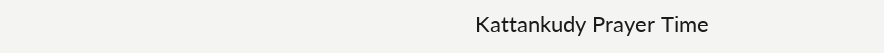Kattankudy Prayer Time